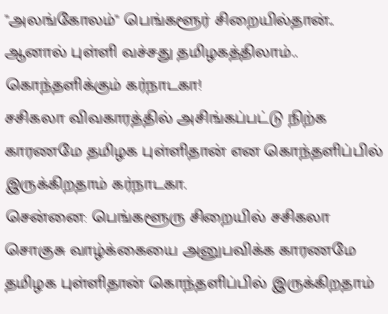"அலங்கோலம்" பெங்களூர் சிறையில்தான்.. ஆனால் புள்ளி வச்சது தமிழகத்திலாம்.. கொந்தளிக்கும் கர்நாடகா!
சசிகலா விவகாரத்தில் அசிங்கப்பட்டு நிற்க காரணமே தமிழக புள்ளிதான் என கொந்தளிப்பில் இருக்கிறதாம் கர்நாடகா.
சென்னை: பெங்களூரு சிறையில் சசிகலா சொகுசு வாழ்க்கையை அனுபவிக்க காரணமே தமிழக புள்ளிதான் கொந்தளிப்பில் இருக்கிறதாம்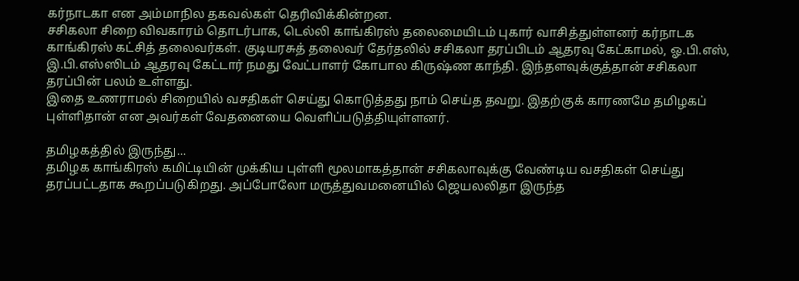கர்நாடகா என அம்மாநில தகவல்கள் தெரிவிக்கின்றன.
சசிகலா சிறை விவகாரம் தொடர்பாக, டெல்லி காங்கிரஸ் தலைமையிடம் புகார் வாசித்துள்ளனர் கர்நாடக காங்கிரஸ் கட்சித் தலைவர்கள். குடியரசுத் தலைவர் தேர்தலில் சசிகலா தரப்பிடம் ஆதரவு கேட்காமல், ஓ.பி.எஸ், இ.பி.எஸ்ஸிடம் ஆதரவு கேட்டார் நமது வேட்பாளர் கோபால கிருஷ்ண காந்தி. இந்தளவுக்குத்தான் சசிகலா தரப்பின் பலம் உள்ளது.
இதை உணராமல் சிறையில் வசதிகள் செய்து கொடுத்தது நாம் செய்த தவறு. இதற்குக் காரணமே தமிழகப் புள்ளிதான் என அவர்கள் வேதனையை வெளிப்படுத்தியுள்ளனர்.

தமிழகத்தில் இருந்து...
தமிழக காங்கிரஸ் கமிட்டியின் முக்கிய புள்ளி மூலமாகத்தான் சசிகலாவுக்கு வேண்டிய வசதிகள் செய்து தரப்பட்டதாக கூறப்படுகிறது. அப்போலோ மருத்துவமனையில் ஜெயலலிதா இருந்த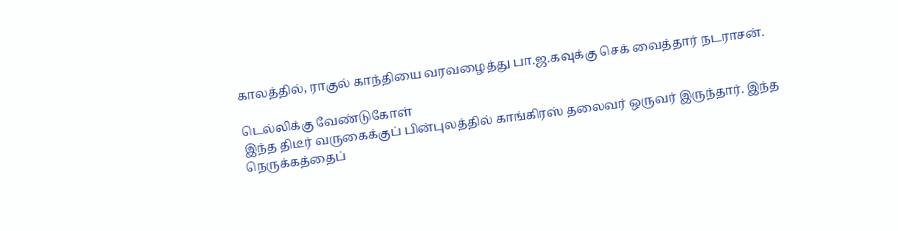காலத்தில், ராகுல் காந்தியை வரவழைத்து பா.ஜ.கவுக்கு செக் வைத்தார் நடராசன்.

டெல்லிக்கு வேண்டுகோள்
இந்த திடீர் வருகைக்குப் பின்புலத்தில் காங்கிரஸ் தலைவர் ஒருவர் இருந்தார். இந்த நெருக்கத்தைப்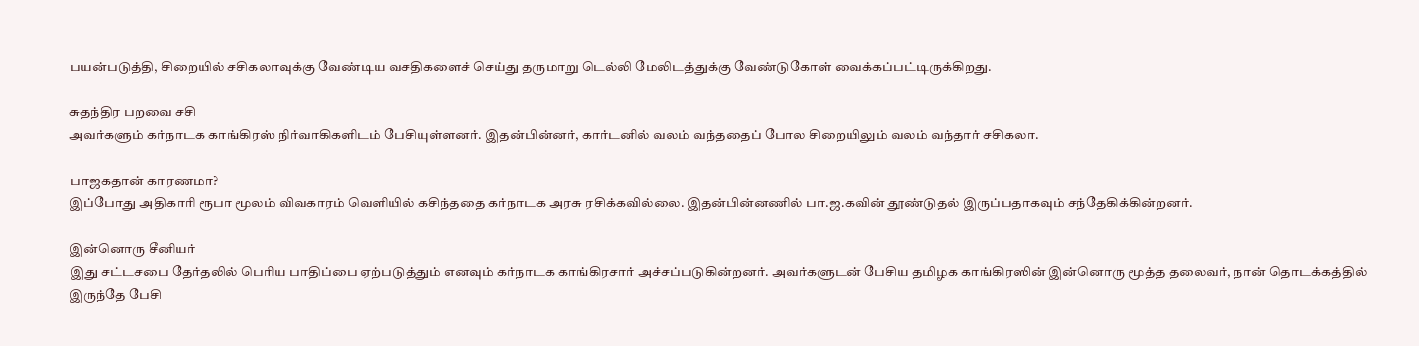பயன்படுத்தி, சிறையில் சசிகலாவுக்கு வேண்டிய வசதிகளைச் செய்து தருமாறு டெல்லி மேலிடத்துக்கு வேண்டுகோள் வைக்கப்பட்டிருக்கிறது.

சுதந்திர பறவை சசி
அவர்களும் கர்நாடக காங்கிரஸ் நிர்வாகிகளிடம் பேசியுள்ளனர். இதன்பின்னர், கார்டனில் வலம் வந்ததைப் போல சிறையிலும் வலம் வந்தார் சசிகலா.

பாஜகதான் காரணமா?
இப்போது அதிகாரி ரூபா மூலம் விவகாரம் வெளியில் கசிந்ததை கர்நாடக அரசு ரசிக்கவில்லை. இதன்பின்னணில் பா.ஜ.கவின் தூண்டுதல் இருப்பதாகவும் சந்தேகிக்கின்றனர்.

இன்னொரு சீனியர்
இது சட்டசபை தேர்தலில் பெரிய பாதிப்பை ஏற்படுத்தும் எனவும் கர்நாடக காங்கிரசார் அச்சப்படுகின்றனர். அவர்களுடன் பேசிய தமிழக காங்கிரஸின் இன்னொரு மூத்த தலைவர், நான் தொடக்கத்தில் இருந்தே பேசி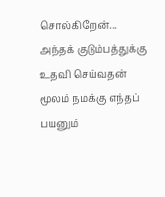சொல்கிறேன்... அந்தக் குடும்பத்துக்கு உதவி செய்வதன் மூலம் நமக்கு எந்தப் பயனும்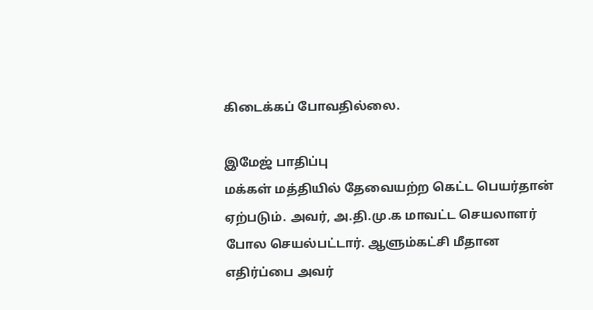கிடைக்கப் போவதில்லை.

இமேஜ் பாதிப்பு
மக்கள் மத்தியில் தேவையற்ற கெட்ட பெயர்தான் ஏற்படும். அவர், அ.தி.மு.க மாவட்ட செயலாளர் போல செயல்பட்டார். ஆளும்கட்சி மீதான எதிர்ப்பை அவர்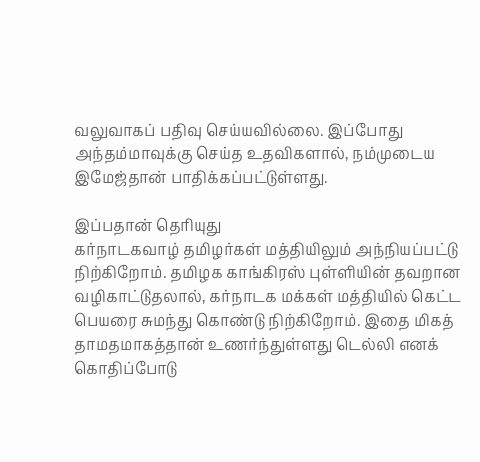வலுவாகப் பதிவு செய்யவில்லை. இப்போது அந்தம்மாவுக்கு செய்த உதவிகளால், நம்முடைய இமேஜ்தான் பாதிக்கப்பட்டுள்ளது.

இப்பதான் தெரியுது
கர்நாடகவாழ் தமிழர்கள் மத்தியிலும் அந்நியப்பட்டு நிற்கிறோம். தமிழக காங்கிரஸ் புள்ளியின் தவறான வழிகாட்டுதலால், கர்நாடக மக்கள் மத்தியில் கெட்ட பெயரை சுமந்து கொண்டு நிற்கிறோம். இதை மிகத் தாமதமாகத்தான் உணர்ந்துள்ளது டெல்லி எனக் கொதிப்போடு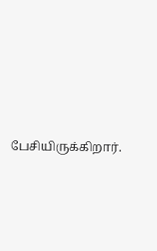பேசியிருக்கிறார்.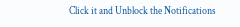Click it and Unblock the Notifications